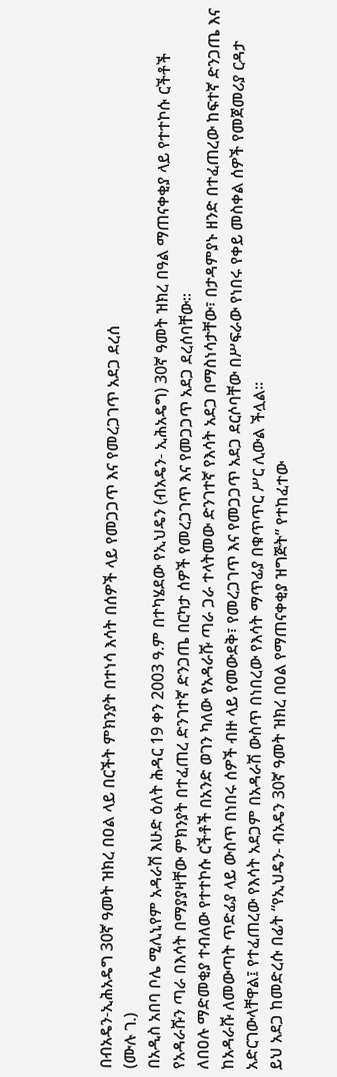በብአዴን-ኢሕአዴግ 30ኛ ዓመት ዝክረ በዐል ላይ በርችት ምክንያት በተነሳ እሳት በሰዎች ላይ የመጋጋጥ እና የመረጋገጥ አደጋ ደረሰ
(ሙሉ ገ.)
በአዲስ አበባ ቦሌ ሚሊኒየም አዳራሽ እሁድ ዕለት ሕዳር 19 ቀን 2003 ዓ.ም በተካሄደው የኢህዴን (ብአዴን- ኢሕአዴግ) 30ኛ ዓመት ዝክረ በዓል ማጠናቀቂያ ላይ የተተኮሱ ርችቶች የአዳራሹን ጣራ በእሳት በማያያዛቸው ምክንያት በተፈጠረ ድንገተኛ ድንጋጤ በርካታ ሰዎች የመረጋገጥ እና የመጋጋጥ አደጋ ደረሰባቸው።
ለበዐሉ ማድመቂያ ተብለው የተተኮሱ ርችቶች በአንድ ወገን ካለው የአዳራሹ ጣራ ጋራ ተላትመው ድንገተኛ የእሳት አደጋ በማስነሳታቸው፣ በታዳምያኑ ዘንድ በተፈጠረው ከፍተኛ ድንጋጤ እና ከአዳራሹ ለመውጣት ጥድፊያ ላይ ውስጥ በነበሩ ሰዎች ብዙ ላይ የመውደቅ፣ የመረጋገጥ እና የመጋጋጥ አደጋ ደርሶባቸው በሥፍራው የነበሩ የቀይ መስቀል ሰዎች የመጀመሪያ ርዳታ አድርገውላቸዋል፤ የተፈጠረው የእሳት አደጋም በአዳራሽ ውስጥ በነበረው የእሳት ማጥፊያ በቁጥጥር ሥር ሊውል ችሏል፡፡
ይህ አደጋ ከመድረሱ በፊት “የኢህዴን- ብአዴን 30ኛ ዓመት ዝክረ በዐል የማጠናቀቂያ ዝግጅት” የተከፈተው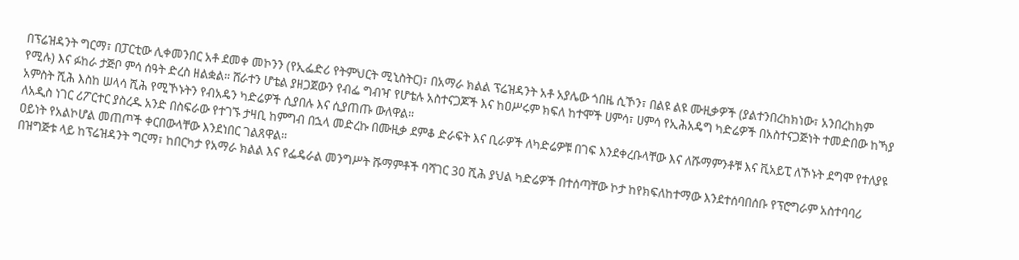በፕሬዝዳንት ግርማ፣ በፓርቲው ሊቀመንበር አቶ ደመቀ መኮንን (የኢፌድሪ የትምህርት ሚኒስትር)፣ በአማራ ክልል ፕሬዝዳንት አቶ አያሌው ጎበዜ ሲኾን፣ በልዩ ልዩ ሙዚቃዎች (ያልተንበረከክነው፣ አንበረከክም የሚሉ) እና ፉከራ ታጅቦ ምሳ ሰዓት ድረስ ዘልቋል። ሸራተን ሆቴል ያዘጋጀውን የብፌ ግብዣ የሆቴሉ አስተናጋጆች እና ከዐሥሩም ክፍለ ከተሞች ሀምሳ፣ ሀምሳ የኢሕአዴግ ካድሬዎች በአስተናጋጅነት ተመድበው ከኻያ አምስት ሺሕ እስከ ሠላሳ ሺሕ የሚኾኑትን የብአዴን ካድሬዎች ሲያበሉ እና ሲያጠጡ ውለዋል።
ለአዲስ ነገር ሪፖርተር ያስረዱ አንድ በስፍራው የተገኙ ታዛቢ ከምግብ በኋላ መድረኩ በሙዚቃ ደምቆ ድራፍት እና ቢራዎች ለካድሬዎቹ በገፍ እንደቀረቡላቸው እና ለሹማምንቶቹ እና ቪአይፒ ለኾኑት ደግሞ የተለያዩ ዐይነት የአልኮሆል መጠጦች ቀርበውላቸው እንደነበር ገልጸዋል።
በዝግጅቱ ላይ ከፕሬዝዳንት ግርማ፣ ከበርካታ የአማራ ክልል እና የፌዴራል መንግሥት ሹማምቶች ባሻገር 30 ሺሕ ያህል ካድሬዎች በተሰጣቸው ኮታ ከየክፍለከተማው እንደተሰባበሰቡ የፕሮግራም አስተባባሪ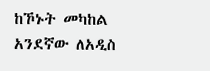ከኾኑት መካከል አንደኛው ለአዲስ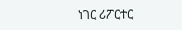ነገር ሪፖርተር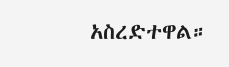አስረድተዋል።